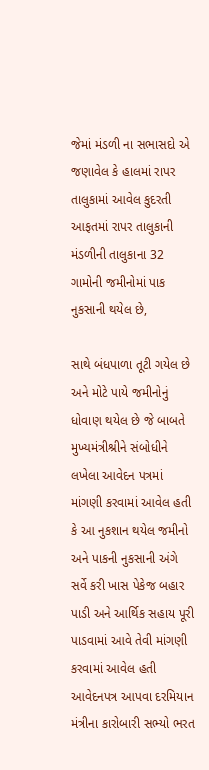જેમાં મંડળી ના સભાસદો એ જણાવેલ કે હાલમાં રાપર તાલુકામાં આવેલ કુદરતી આફતમાં રાપર તાલુકાની મંડળીની તાલુકાના 32 ગામોની જમીનોમાં પાક નુકસાની થયેલ છે,

સાથે બંધપાળા તૂટી ગયેલ છે અને મોટે પાયે જમીનોનું ધોવાણ થયેલ છે જે બાબતે મુખ્યમંત્રીશ્રીને સંબોધીને લખેલા આવેદન પત્રમાં માંગણી કરવામાં આવેલ હતી કે આ નુકશાન થયેલ જમીનો અને પાકની નુકસાની અંગે સર્વે કરી ખાસ પેકેજ બહાર પાડી અને આર્થિક સહાય પૂરી પાડવામાં આવે તેવી માંગણી કરવામાં આવેલ હતી આવેદનપત્ર આપવા દરમિયાન મંત્રીના કારોબારી સભ્યો ભરત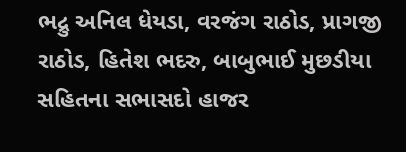ભદ્રુ અનિલ ધેયડા, વરજંગ રાઠોડ, પ્રાગજી રાઠોડ, હિતેશ ભદરુ, બાબુભાઈ મુછડીયા સહિતના સભાસદો હાજર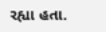રહ્યા હતા.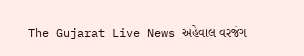The Gujarat Live News અહેવાલ વરજંગ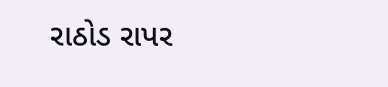રાઠોડ રાપર